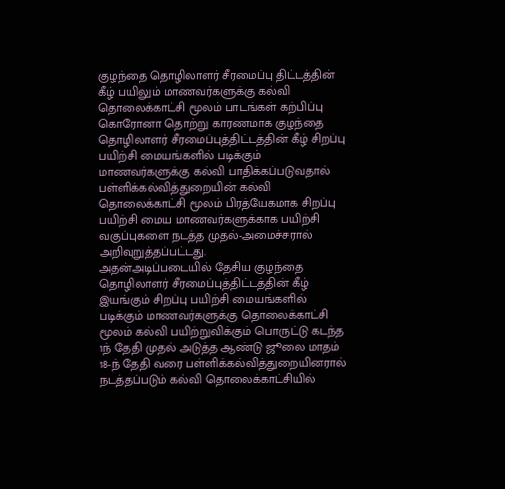குழந்தை தொழிலாளர் சீரமைப்பு திட்டத்தின் கீழ் பயிலும் மாணவர்களுக்கு கல்வி தொலைக்காட்சி மூலம் பாடங்கள் கற்பிப்பு
கொரோனா தொற்று காரணமாக குழந்தை தொழிலாளர் சீரமைப்புத்திட்டத்தின் கீழ் சிறப்பு பயிற்சி மையங்களில் படிக்கும் மாணவர்களுக்கு கல்வி பாதிக்கப்படுவதால் பள்ளிக்கல்வித்துறையின் கல்வி தொலைக்காட்சி மூலம் பிரத்யேகமாக சிறப்பு பயிற்சி மைய மாணவர்களுக்காக பயிற்சி வகுப்புகளை நடத்த முதல்-அமைச்சரால் அறிவுறுத்தப்பட்டது.
அதன்அடிப்படையில் தேசிய குழந்தை தொழிலாளர் சீரமைப்புத்திட்டத்தின் கீழ் இயங்கும் சிறப்பு பயிற்சி மையங்களில் படிக்கும் மாணவர்களுக்கு தொலைக்காட்சி மூலம் கல்வி பயிற்றுவிக்கும் பொருட்டு கடந்த 1ந் தேதி முதல் அடுத்த ஆண்டு ஜூலை மாதம் 18-ந் தேதி வரை பள்ளிக்கல்வித்துறையினரால் நடத்தப்படும் கல்வி தொலைக்காட்சியில்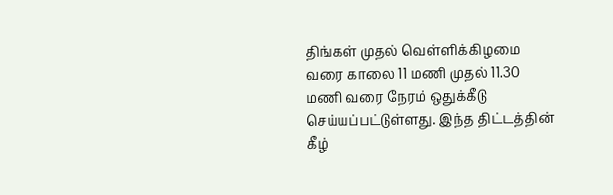திங்கள் முதல் வெள்ளிக்கிழமை வரை காலை 11 மணி முதல் 11.30 மணி வரை நேரம் ஒதுக்கீடு செய்யப்பட்டுள்ளது. இந்த திட்டத்தின் கீழ்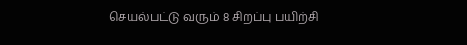செயல்பட்டு வரும் 8 சிறப்பு பயிற்சி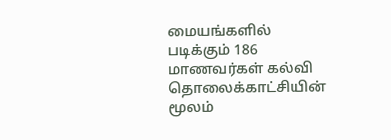மையங்களில் படிக்கும் 186 மாணவர்கள் கல்வி தொலைக்காட்சியின் மூலம்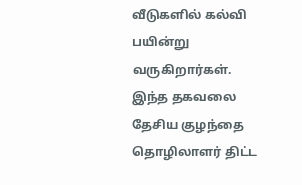வீடுகளில் கல்வி பயின்று வருகிறார்கள். இந்த தகவலை தேசிய குழந்தை தொழிலாளர் திட்ட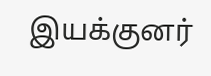இயக்குனர்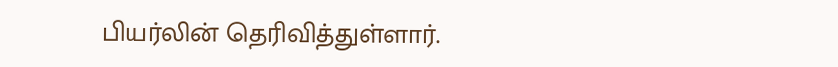பியர்லின் தெரிவித்துள்ளார்.